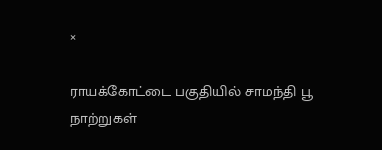×

ராயக்கோட்டை பகுதியில் சாமந்தி பூ நாற்றுகள்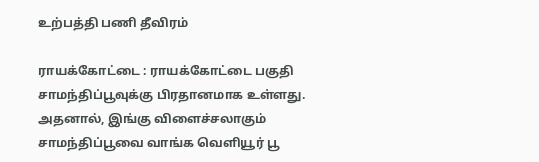உற்பத்தி பணி தீவிரம்

ராயக்கோட்டை : ராயக்கோட்டை பகுதி சாமந்திப்பூவுக்கு பிரதானமாக உள்ளது. அதனால், இங்கு விளைச்சலாகும் சாமந்திப்பூவை வாங்க வெளியூர் பூ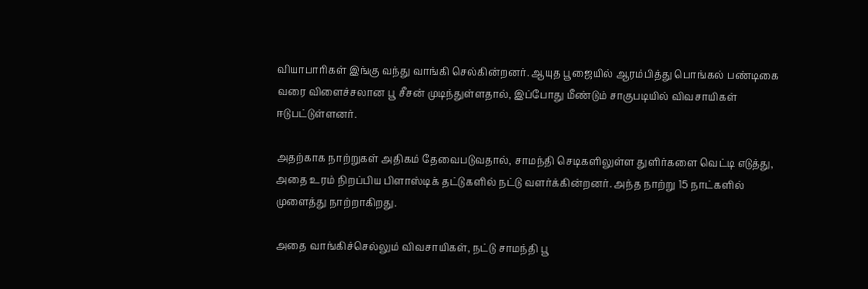வியாபாரிகள் இங்கு வந்து வாங்கி செல்கின்றனர். ஆயுத பூஜையில் ஆரம்பித்து பொங்கல் பண்டிகை வரை விளைச்சலான பூ சீசன் முடிந்துள்ளதால், இப்போது மீண்டும் சாகுபடியில் விவசாயிகள் ஈடுபட்டுள்ளனர்.

அதற்காக நாற்றுகள் அதிகம் தேவைபடுவதால், சாமந்தி செடிகளிலுள்ள துளிர்களை வெட்டி எடுத்து, அதை உரம் நிறப்பிய பிளாஸ்டிக் தட்டுகளில் நட்டு வளர்க்கின்றனர். அந்த நாற்று 15 நாட்களில் முளைத்து நாற்றாகிறது.

அதை வாங்கிச்செல்லும் விவசாயிகள், நட்டு சாமந்தி பூ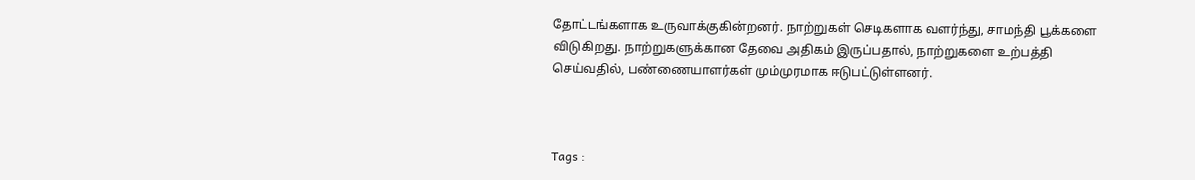தோட்டங்களாக உருவாக்குகின்றனர். நாற்றுகள் செடிகளாக வளர்ந்து, சாமந்தி பூக்களை விடுகிறது. நாற்றுகளுக்கான தேவை அதிகம் இருப்பதால், நாற்றுகளை உற்பத்தி செய்வதில், பண்ணையாளர்கள் மும்முரமாக ஈடுபட்டுள்ளனர்.



Tags :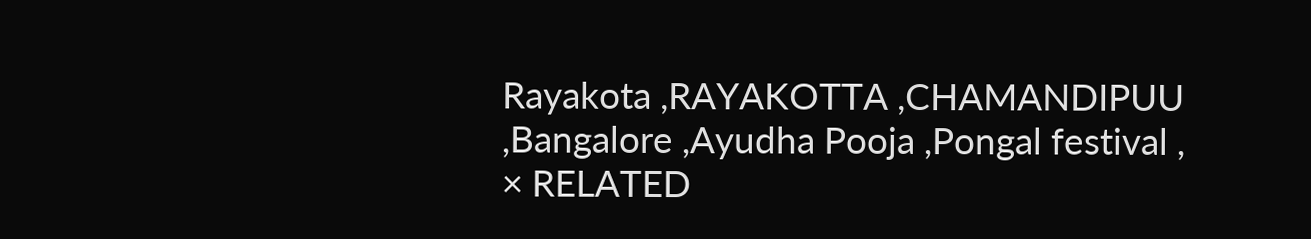Rayakota ,RAYAKOTTA ,CHAMANDIPUU ,Bangalore ,Ayudha Pooja ,Pongal festival ,
× RELATED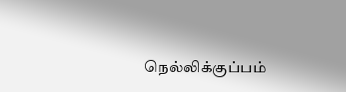நெல்லிக்குப்பம்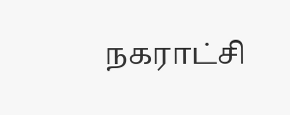நகராட்சி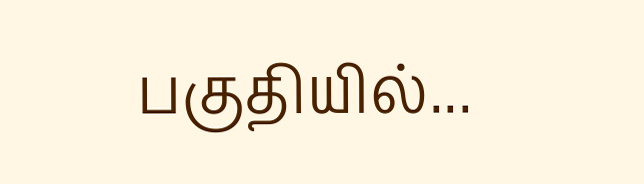பகுதியில்...